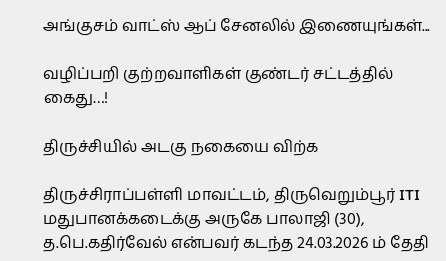அங்குசம் வாட்ஸ் ஆப் சேனலில் இணையுங்கள்...

வழிப்பறி குற்றவாளிகள் குண்டர் சட்டத்தில் கைது…!

திருச்சியில் அடகு நகையை விற்க

திருச்சிராப்பள்ளி மாவட்டம், திருவெறும்பூர் ITI மதுபானக்கடைக்கு அருகே பாலாஜி (30), த.பெ.கதிர்வேல் என்பவர் கடந்த 24.03.2026 ம் தேதி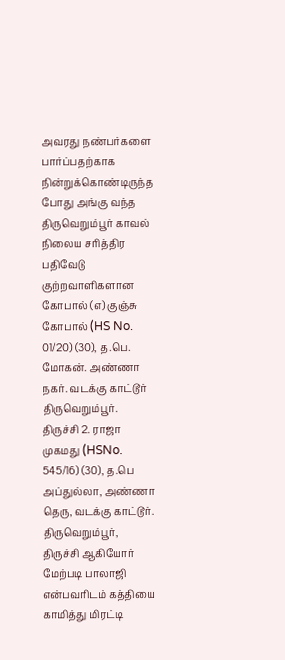அவரது நண்பர்களை பார்ப்பதற்காக நின்றுக்கொண்டிருந்த போது அங்கு வந்த திருவெறும்பூர் காவல் நிலைய சரித்திர பதிவேடு குற்றவாளிகளான கோபால் (எ) குஞ்சு கோபால் (HS No. 01/20) (30), த.பெ. மோகன். அண்ணா நகர். வடக்கு காட்டூர் திருவெறும்பூர். திருச்சி 2. ராஜா முகமது (HSNo. 545/16) (30), த.பெ அப்துல்லா, அண்ணா தெரு, வடக்கு காட்டூர். திருவெறும்பூர், திருச்சி ஆகியோர் மேற்படி பாலாஜி என்பவரிடம் கத்தியை காமித்து மிரட்டி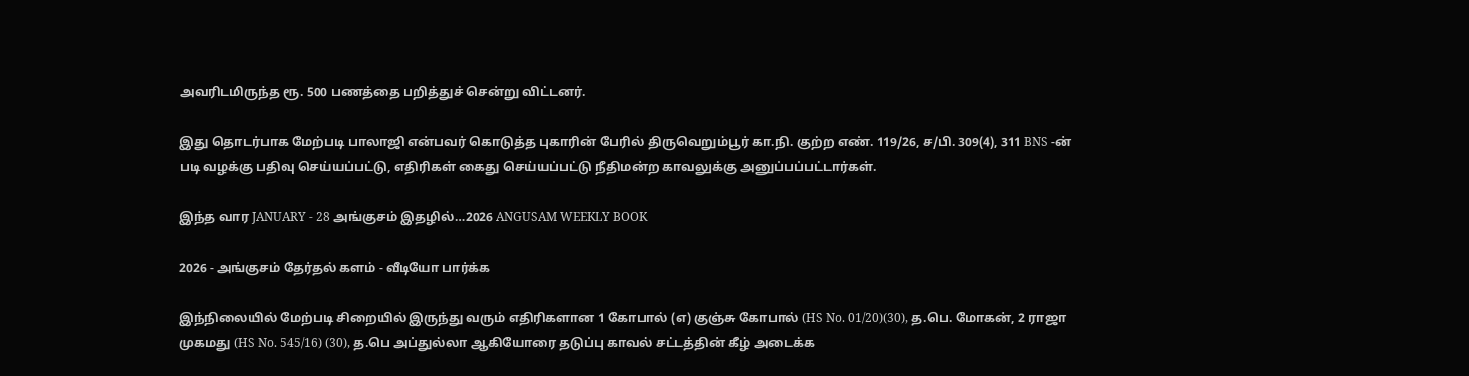அவரிடமிருந்த ரூ. 500 பணத்தை பறித்துச் சென்று விட்டனர்.

இது தொடர்பாக மேற்படி பாலாஜி என்பவர் கொடுத்த புகாரின் பேரில் திருவெறும்பூர் கா.நி. குற்ற எண். 119/26, ச/பி. 309(4), 311 BNS -ன் படி வழக்கு பதிவு செய்யப்பட்டு, எதிரிகள் கைது செய்யப்பட்டு நீதிமன்ற காவலுக்கு அனுப்பப்பட்டார்கள்.

இந்த வார JANUARY - 28 அங்குசம் இதழில்…2026 ANGUSAM WEEKLY BOOK

2026 - அங்குசம் தேர்தல் களம் - வீடியோ பார்க்க

இந்நிலையில் மேற்படி சிறையில் இருந்து வரும் எதிரிகளான 1 கோபால் (எ) குஞ்சு கோபால் (HS No. 01/20)(30), த.பெ. மோகன், 2 ராஜா முகமது (HS No. 545/16) (30), த.பெ அப்துல்லா ஆகியோரை தடுப்பு காவல் சட்டத்தின் கீழ் அடைக்க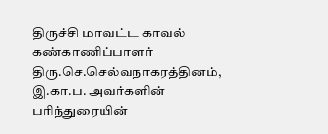திருச்சி மாவட்ட காவல் கண்காணிப்பாளர் திரு.செ.செல்வநாகரத்தினம், இ.கா.ப. அவர்களின் பரிந்துரையின்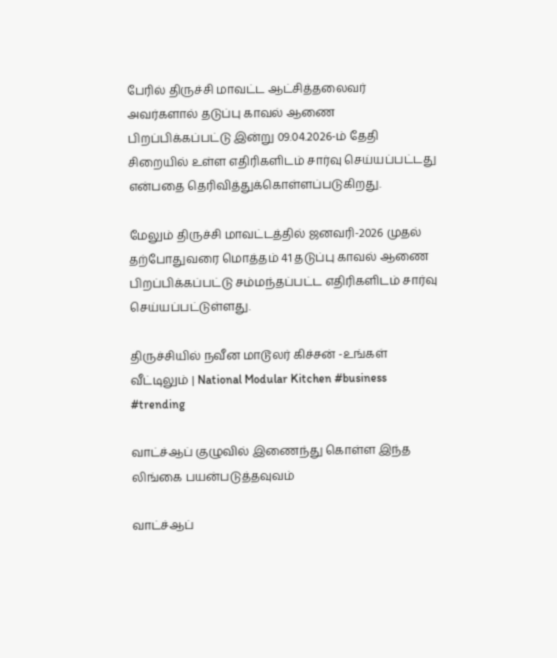பேரில் திருச்சி மாவட்ட ஆட்சித்தலைவர் அவர்களால் தடுப்பு காவல் ஆணை பிறப்பிக்கப்பட்டு இன்று 09.04.2026-ம் தேதி சிறையில் உள்ள எதிரிகளிடம் சார்வு செய்யப்பட்டது என்பதை தெரிவித்துக்கொள்ளப்படுகிறது.

மேலும் திருச்சி மாவட்டத்தில் ஜனவரி-2026 முதல் தற்போதுவரை மொத்தம் 41 தடுப்பு காவல் ஆணை பிறப்பிக்கப்பட்டு சம்மந்தப்பட்ட எதிரிகளிடம் சார்வு செய்யப்பட்டுள்ளது.

திருச்சியில் நவீன மாடூலர் கிச்சன் -உங்கள் வீட்டிலும் | National Modular Kitchen #business #trending

வாட்ச்ஆப் குழுவில் இணைந்து கொள்ள இந்த லிங்கை பயன்படுத்தவுவம்

வாட்ச்ஆப்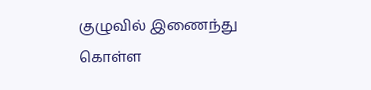குழுவில் இணைந்து கொள்ள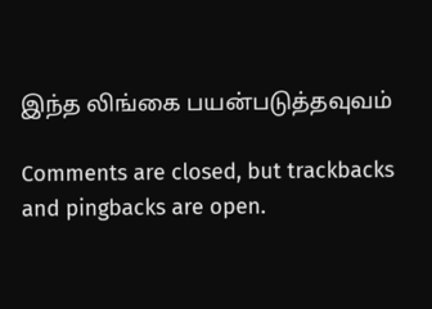இந்த லிங்கை பயன்படுத்தவுவம்

Comments are closed, but trackbacks and pingbacks are open.